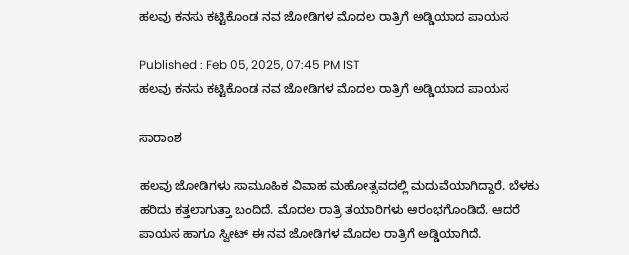ಹಲವು ಕನಸು ಕಟ್ಟಿಕೊಂಡ ನವ ಜೋಡಿಗಳ ಮೊದಲ ರಾತ್ರಿಗೆ ಅಡ್ಡಿಯಾದ ಪಾಯಸ

Published : Feb 05, 2025, 07:45 PM IST
ಹಲವು ಕನಸು ಕಟ್ಟಿಕೊಂಡ ನವ ಜೋಡಿಗಳ ಮೊದಲ ರಾತ್ರಿಗೆ ಅಡ್ಡಿಯಾದ ಪಾಯಸ

ಸಾರಾಂಶ

ಹಲವು ಜೋಡಿಗಳು ಸಾಮೂಹಿಕ ವಿವಾಹ ಮಹೋತ್ಸವದಲ್ಲಿ ಮದುವೆಯಾಗಿದ್ದಾರೆ. ಬೆಳಕು ಹರಿದು ಕತ್ತಲಾಗುತ್ತಾ ಬಂದಿದೆ. ಮೊದಲ ರಾತ್ರಿ ತಯಾರಿಗಳು ಆರಂಭಗೊಂಡಿದೆ. ಆದರೆ ಪಾಯಸ ಹಾಗೂ ಸ್ವೀಟ್ ಈ ನವ ಜೋಡಿಗಳ ಮೊದಲ ರಾತ್ರಿಗೆ ಅಡ್ಡಿಯಾಗಿದೆ.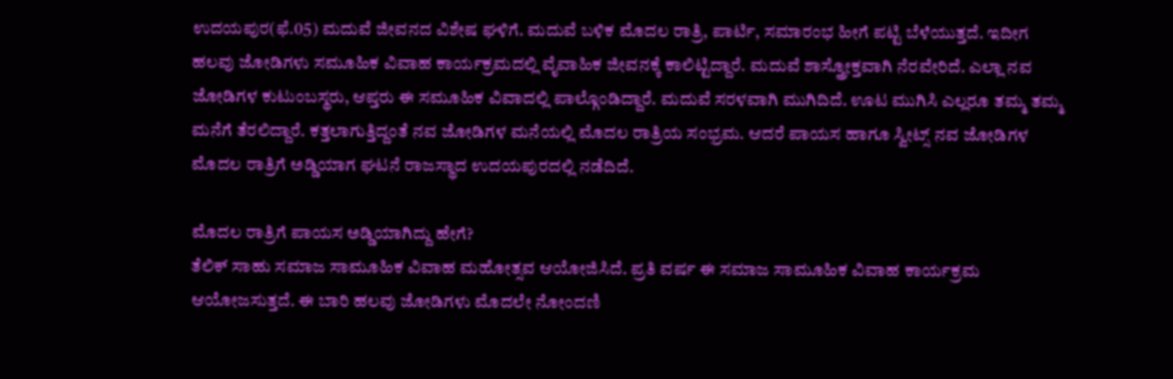ಉದಯಪುರ(ಫೆ.05) ಮದುವೆ ಜೀವನದ ವಿಶೇಷ ಘಳಿಗೆ. ಮದುವೆ ಬಳಿಕ ಮೊದಲ ರಾತ್ರಿ, ಪಾರ್ಟಿ, ಸಮಾರಂಭ ಹೀಗೆ ಪಟ್ಟಿ ಬೆಳೆಯುತ್ತದೆ. ಇದೀಗ ಹಲವು ಜೋಡಿಗಳು ಸಮೂಹಿಕ ವಿವಾಹ ಕಾರ್ಯಕ್ರಮದಲ್ಲಿ ವೈವಾಹಿಕ ಜೀವನಕ್ಕೆ ಕಾಲಿಟ್ಟಿದ್ದಾರೆ. ಮದುವೆ ಶಾಸ್ತ್ರೋಕ್ತವಾಗಿ ನೆರವೇರಿದೆ. ಎಲ್ಲಾ ನವ ಜೋಡಿಗಳ ಕುಟುಂಬಸ್ಥರು, ಆಪ್ತರು ಈ ಸಮೂಹಿಕ ವಿವಾದಲ್ಲಿ ಪಾಲ್ಗೊಂಡಿದ್ದಾರೆ. ಮದುವೆ ಸರಳವಾಗಿ ಮುಗಿದಿದೆ. ಊಟ ಮುಗಿಸಿ ಎಲ್ಲರೂ ತಮ್ಮ ತಮ್ಮ ಮನೆಗೆ ತೆರಲಿದ್ದಾರೆ. ಕತ್ತಲಾಗುತ್ತಿದ್ದಂತೆ ನವ ಜೋಡಿಗಳ ಮನೆಯಲ್ಲಿ ಮೊದಲ ರಾತ್ರಿಯ ಸಂಭ್ರಮ. ಆದರೆ ಪಾಯಸ ಹಾಗೂ ಸ್ವೀಟ್ಸ್ ನವ ಜೋಡಿಗಳ ಮೊದಲ ರಾತ್ರಿಗೆ ಅಡ್ಡಿಯಾಗ ಘಟನೆ ರಾಜಸ್ಥಾದ ಉದಯಪುರದಲ್ಲಿ ನಡೆದಿದೆ.

ಮೊದಲ ರಾತ್ರಿಗೆ ಪಾಯಸ ಅಡ್ಡಿಯಾಗಿದ್ದು ಹೇಗೆ?
ತೆಲಿಕ್ ಸಾಹು ಸಮಾಜ ಸಾಮೂಹಿಕ ವಿವಾಹ ಮಹೋತ್ಸವ ಆಯೋಜಿಸಿದೆ. ಪ್ರತಿ ವರ್ಷ ಈ ಸಮಾಜ ಸಾಮೂಹಿಕ ವಿವಾಹ ಕಾರ್ಯಕ್ರಮ ಆಯೋಜಸುತ್ತದೆ. ಈ ಬಾರಿ ಹಲವು ಜೋಡಿಗಳು ಮೊದಲೇ ನೋಂದಣಿ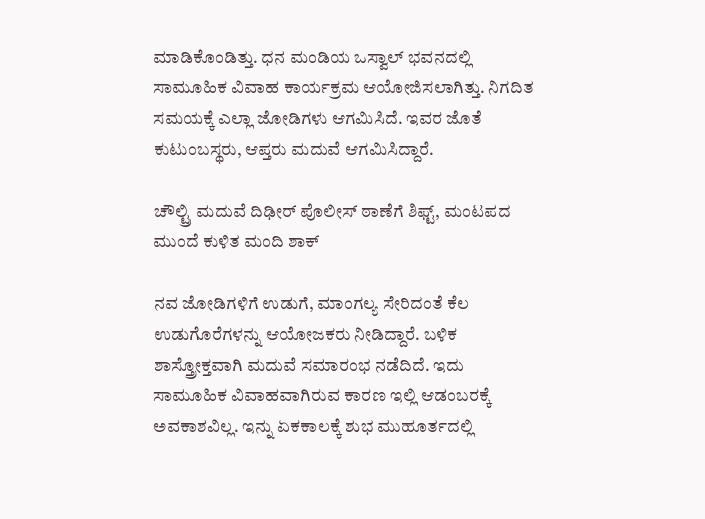ಮಾಡಿಕೊಂಡಿತ್ತು. ಧನ ಮಂಡಿಯ ಒಸ್ವಾಲ್ ಭವನದಲ್ಲಿ ಸಾಮೂಹಿಕ ವಿವಾಹ ಕಾರ್ಯಕ್ರಮ ಆಯೋಜಿಸಲಾಗಿತ್ತು. ನಿಗದಿತ ಸಮಯಕ್ಕೆ ಎಲ್ಲಾ ಜೋಡಿಗಳು ಆಗಮಿಸಿದೆ. ಇವರ ಜೊತೆ ಕುಟುಂಬಸ್ಥರು, ಆಪ್ತರು ಮದುವೆ ಆಗಮಿಸಿದ್ದಾರೆ.

ಚೌಲ್ಟ್ರಿ ಮದುವೆ ದಿಢೀರ್ ಪೊಲೀಸ್ ಠಾಣೆಗೆ ಶಿಫ್ಟ್, ಮಂಟಪದ ಮುಂದೆ ಕುಳಿತ ಮಂದಿ ಶಾಕ್

ನವ ಜೋಡಿಗಳಿಗೆ ಉಡುಗೆ, ಮಾಂಗಲ್ಯ ಸೇರಿದಂತೆ ಕೆಲ ಉಡುಗೊರೆಗಳನ್ನು ಆಯೋಜಕರು ನೀಡಿದ್ದಾರೆ. ಬಳಿಕ ಶಾಸ್ತ್ರೋಕ್ತವಾಗಿ ಮದುವೆ ಸಮಾರಂಭ ನಡೆದಿದೆ. ಇದು ಸಾಮೂಹಿಕ ವಿವಾಹವಾಗಿರುವ ಕಾರಣ ಇಲ್ಲಿ ಆಡಂಬರಕ್ಕೆ ಅವಕಾಶವಿಲ್ಲ. ಇನ್ನು ಏಕಕಾಲಕ್ಕೆ ಶುಭ ಮುಹೂರ್ತದಲ್ಲಿ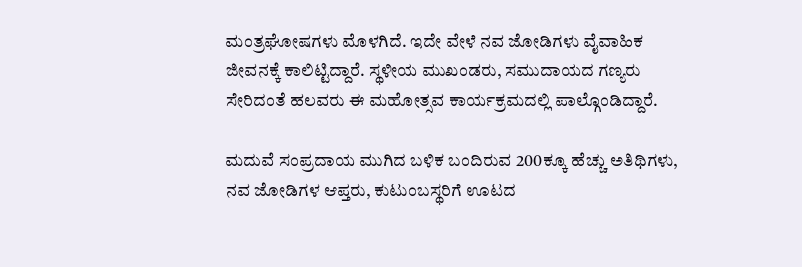ಮಂತ್ರಘೋಷಗಳು ಮೊಳಗಿದೆ. ಇದೇ ವೇಳೆ ನವ ಜೋಡಿಗಳು ವೈವಾಹಿಕ ಜೀವನಕ್ಕೆ ಕಾಲಿಟ್ಟಿದ್ದಾರೆ. ಸ್ಥಳೀಯ ಮುಖಂಡರು, ಸಮುದಾಯದ ಗಣ್ಯರು ಸೇರಿದಂತೆ ಹಲವರು ಈ ಮಹೋತ್ಸವ ಕಾರ್ಯಕ್ರಮದಲ್ಲಿ ಪಾಲ್ಗೊಂಡಿದ್ದಾರೆ.

ಮದುವೆ ಸಂಪ್ರದಾಯ ಮುಗಿದ ಬಳಿಕ ಬಂದಿರುವ 200ಕ್ಕೂ ಹೆಚ್ಚು ಅತಿಥಿಗಳು, ನವ ಜೋಡಿಗಳ ಆಪ್ತರು, ಕುಟುಂಬಸ್ಥರಿಗೆ ಊಟದ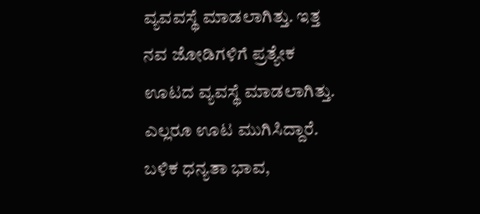ವ್ಯವವಸ್ಥೆ ಮಾಡಲಾಗಿತ್ತು. ಇತ್ತ ನವ ಜೋಡಿಗಳಿಗೆ ಪ್ರತ್ಯೇಕ ಊಟದ ವ್ಯವಸ್ಥೆ ಮಾಡಲಾಗಿತ್ತು. ಎಲ್ಲರೂ ಊಟ ಮುಗಿಸಿದ್ದಾರೆ. ಬಳಿಕ ಧನ್ಯತಾ ಭಾವ,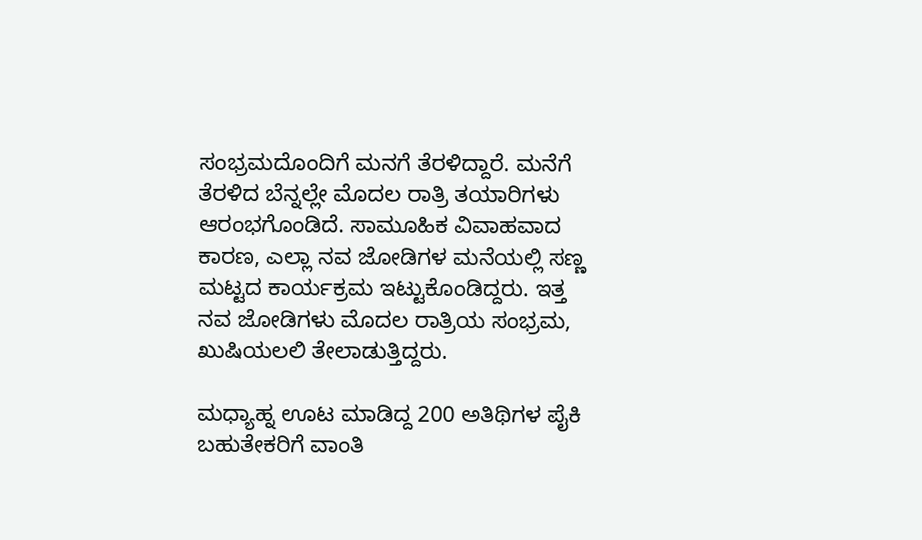ಸಂಭ್ರಮದೊಂದಿಗೆ ಮನಗೆ ತೆರಳಿದ್ದಾರೆ. ಮನೆಗೆ ತೆರಳಿದ ಬೆನ್ನಲ್ಲೇ ಮೊದಲ ರಾತ್ರಿ ತಯಾರಿಗಳು ಆರಂಭಗೊಂಡಿದೆ. ಸಾಮೂಹಿಕ ವಿವಾಹವಾದ ಕಾರಣ, ಎಲ್ಲಾ ನವ ಜೋಡಿಗಳ ಮನೆಯಲ್ಲಿ ಸಣ್ಣ ಮಟ್ಟದ ಕಾರ್ಯಕ್ರಮ ಇಟ್ಟುಕೊಂಡಿದ್ದರು. ಇತ್ತ ನವ ಜೋಡಿಗಳು ಮೊದಲ ರಾತ್ರಿಯ ಸಂಭ್ರಮ, ಖುಷಿಯಲಲಿ ತೇಲಾಡುತ್ತಿದ್ದರು.

ಮಧ್ಯಾಹ್ನ ಊಟ ಮಾಡಿದ್ದ 200 ಅತಿಥಿಗಳ ಪೈಕಿ ಬಹುತೇಕರಿಗೆ ವಾಂತಿ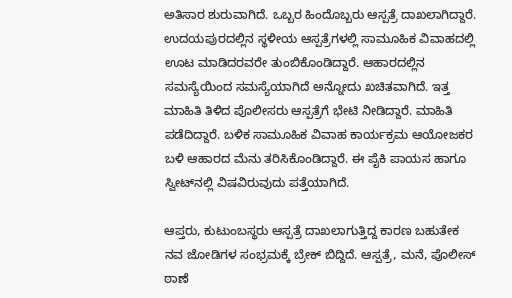ಅತಿಸಾರ ಶುರುವಾಗಿದೆ. ಒಬ್ಬರ ಹಿಂದೊಬ್ಬರು ಆಸ್ಪತ್ರೆ ದಾಖಲಾಗಿದ್ದಾರೆ. ಉದಯಪುರದಲ್ಲಿನ ಸ್ಥಳೀಯ ಆಸ್ಪತ್ರೆಗಳಲ್ಲಿ ಸಾಮೂಹಿಕ ವಿವಾಹದಲ್ಲಿ ಊಟ ಮಾಡಿದರವರೇ ತುಂಬಿಕೊಂಡಿದ್ದಾರೆ. ಆಹಾರದಲ್ಲಿನ ಸಮಸ್ಯೆಯಿಂದ ಸಮಸ್ಯೆಯಾಗಿದೆ ಅನ್ನೋದು ಖಚಿತವಾಗಿದೆ. ಇತ್ತ ಮಾಹಿತಿ ತಿಳಿದ ಪೊಲೀಸರು ಆಸ್ಪತ್ರೆಗೆ ಭೇಟಿ ನೀಡಿದ್ದಾರೆ. ಮಾಹಿತಿ ಪಡೆದಿದ್ದಾರೆ. ಬಳಿಕ ಸಾಮೂಹಿಕ ವಿವಾಹ ಕಾರ್ಯಕ್ರಮ ಆಯೋಜಕರ ಬಳಿ ಆಹಾರದ ಮೆನು ತರಿಸಿಕೊಂಡಿದ್ದಾರೆ. ಈ ಪೈಕಿ ಪಾಯಸ ಹಾಗೂ ಸ್ವೀಟ್‌ನಲ್ಲಿ ವಿಷವಿರುವುದು ಪತ್ತೆಯಾಗಿದೆ.

ಆಪ್ತರು, ಕುಟುಂಬಸ್ಥರು ಆಸ್ಪತ್ರೆ ದಾಖಲಾಗುತ್ತಿದ್ದ ಕಾರಣ ಬಹುತೇಕ ನವ ಜೋಡಿಗಳ ಸಂಭ್ರಮಕ್ಕೆ ಬ್ರೇಕ್ ಬಿದ್ದಿದೆ. ಆಸ್ಪತ್ರೆ, ಮನೆ, ಪೊಲೀಸ್ ಠಾಣೆ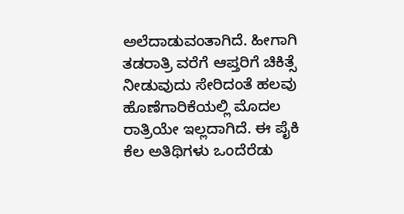ಅಲೆದಾಡುವಂತಾಗಿದೆ. ಹೀಗಾಗಿ ತಡರಾತ್ರಿ ವರೆಗೆ ಆಪ್ತರಿಗೆ ಚಿಕಿತ್ಸೆ ನೀಡುವುದು ಸೇರಿದಂತೆ ಹಲವು ಹೊಣೆಗಾರಿಕೆಯಲ್ಲಿ ಮೊದಲ ರಾತ್ರಿಯೇ ಇಲ್ಲದಾಗಿದೆ. ಈ ಪೈಕಿ ಕೆಲ ಅತಿಥಿಗಳು ಒಂದೆರೆಡು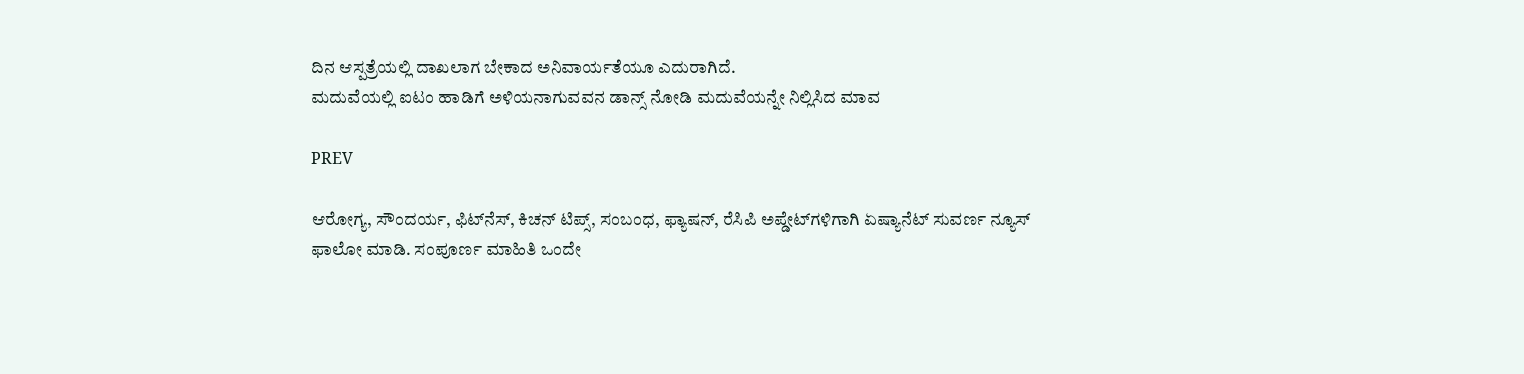ದಿನ ಆಸ್ಪತ್ರೆಯಲ್ಲಿ ದಾಖಲಾಗ ಬೇಕಾದ ಅನಿವಾರ್ಯತೆಯೂ ಎದುರಾಗಿದೆ.
ಮದುವೆಯಲ್ಲಿ ಐಟಂ ಹಾಡಿಗೆ ಅಳಿಯನಾಗುವವನ ಡಾನ್ಸ್‌ ನೋಡಿ ಮದುವೆಯನ್ನೇ ನಿಲ್ಲಿಸಿದ ಮಾವ

PREV

ಆರೋಗ್ಯ, ಸೌಂದರ್ಯ, ಫಿಟ್‌ನೆಸ್, ಕಿಚನ್ ಟಿಪ್ಸ್‌, ಸಂಬಂಧ, ಫ್ಯಾಷನ್, ರೆಸಿಪಿ ಅಪ್ಡೇಟ್‌ಗಳಿಗಾಗಿ ಏಷ್ಯಾನೆಟ್ ಸುವರ್ಣ ನ್ಯೂಸ್‌ ಫಾಲೋ ಮಾಡಿ. ಸಂಪೂರ್ಣ ಮಾಹಿತಿ ಒಂದೇ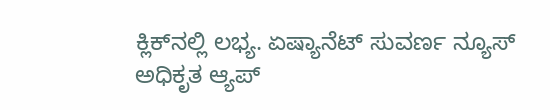ಕ್ಲಿಕ್‌ನಲ್ಲಿ ಲಭ್ಯ. ಏಷ್ಯಾನೆಟ್ ಸುವರ್ಣ ನ್ಯೂಸ್ ಅಧಿಕೃತ ಆ್ಯಪ್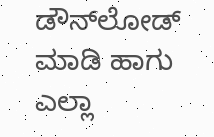ಡೌನ್‌ಲೋಡ್ ಮಾಡಿ ಹಾಗು ಎಲ್ಲಾ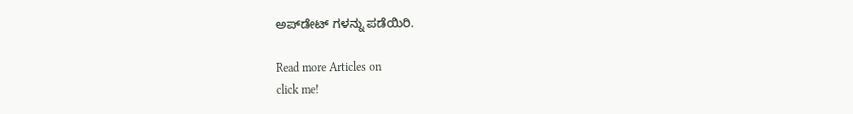ಅಪ್‌ಡೇಟ್ ಗಳನ್ನು ಪಡೆಯಿರಿ.

Read more Articles on
click me!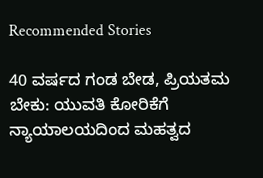Recommended Stories

40 ವರ್ಷದ ಗಂಡ ಬೇಡ, ಪ್ರಿಯತಮ ಬೇಕು: ಯುವತಿ ಕೋರಿಕೆಗೆ ನ್ಯಾಯಾಲಯದಿಂದ ಮಹತ್ವದ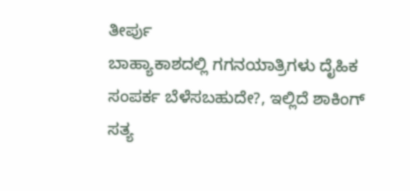ತೀರ್ಪು
ಬಾಹ್ಯಾಕಾಶದಲ್ಲಿ ಗಗನಯಾತ್ರಿಗಳು ದೈಹಿಕ ಸಂಪರ್ಕ ಬೆಳೆಸಬಹುದೇ?, ಇಲ್ಲಿದೆ ಶಾಕಿಂಗ್‌ ಸತ್ಯ